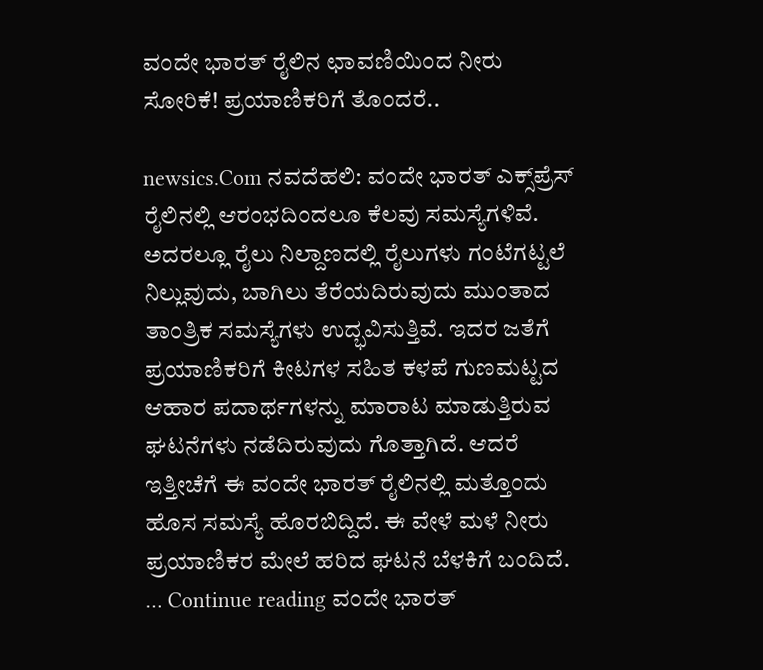ವಂದೇ ಭಾರತ್ ರೈಲಿನ ಛಾವಣಿಯಿಂದ ನೀರು ಸೋರಿಕೆ! ಪ್ರಯಾಣಿಕರಿಗೆ ತೊಂದರೆ..

newsics.Com ನವದೆಹಲಿ: ವಂದೇ ಭಾರತ್ ಎಕ್ಸ್‌ಪ್ರೆಸ್ ರೈಲಿನಲ್ಲಿ ಆರಂಭದಿಂದಲೂ ಕೆಲವು ಸಮಸ್ಯೆಗಳಿವೆ. ಅದರಲ್ಲೂ ರೈಲು ನಿಲ್ದಾಣದಲ್ಲಿ ರೈಲುಗಳು ಗಂಟೆಗಟ್ಟಲೆ ನಿಲ್ಲುವುದು, ಬಾಗಿಲು ತೆರೆಯದಿರುವುದು ಮುಂತಾದ ತಾಂತ್ರಿಕ ಸಮಸ್ಯೆಗಳು ಉದ್ಭವಿಸುತ್ತಿವೆ. ಇದರ ಜತೆಗೆ ಪ್ರಯಾಣಿಕರಿಗೆ ಕೀಟಗಳ ಸಹಿತ ಕಳಪೆ ಗುಣಮಟ್ಟದ ಆಹಾರ ಪದಾರ್ಥಗಳನ್ನು ಮಾರಾಟ ಮಾಡುತ್ತಿರುವ ಘಟನೆಗಳು ನಡೆದಿರುವುದು ಗೊತ್ತಾಗಿದೆ. ಆದರೆ ಇತ್ತೀಚೆಗೆ ಈ ವಂದೇ ಭಾರತ್ ರೈಲಿನಲ್ಲಿ ಮತ್ತೊಂದು ಹೊಸ ಸಮಸ್ಯೆ ಹೊರಬಿದ್ದಿದೆ. ಈ ವೇಳೆ ಮಳೆ ನೀರು ಪ್ರಯಾಣಿಕರ ಮೇಲೆ ಹರಿದ ಘಟನೆ ಬೆಳಕಿಗೆ ಬಂದಿದೆ. … Continue reading ವಂದೇ ಭಾರತ್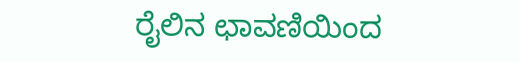ರೈಲಿನ ಛಾವಣಿಯಿಂದ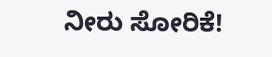ನೀರು ಸೋರಿಕೆ!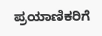ಪ್ರಯಾಣಿಕರಿಗೆ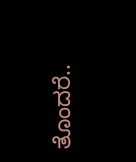ತೊಂದರೆ..